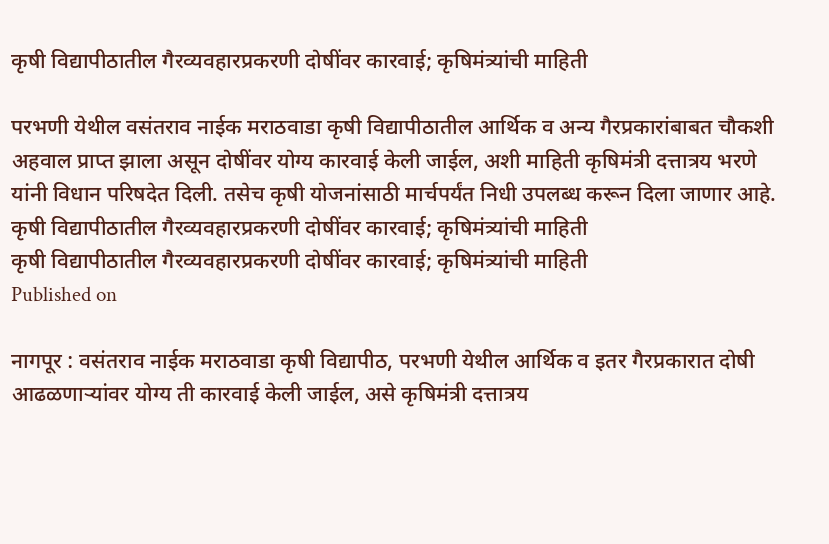कृषी विद्यापीठातील गैरव्यवहारप्रकरणी दोषींवर कारवाई; कृषिमंत्र्यांची माहिती

परभणी येथील वसंतराव नाईक मराठवाडा कृषी विद्यापीठातील आर्थिक व अन्य गैरप्रकारांबाबत चौकशी अहवाल प्राप्त झाला असून दोषींवर योग्य कारवाई केली जाईल, अशी माहिती कृषिमंत्री दत्तात्रय भरणे यांनी विधान परिषदेत दिली. तसेच कृषी योजनांसाठी मार्चपर्यंत निधी उपलब्ध करून दिला जाणार आहे.
कृषी विद्यापीठातील गैरव्यवहारप्रकरणी दोषींवर कारवाई; कृषिमंत्र्यांची माहिती
कृषी विद्यापीठातील गैरव्यवहारप्रकरणी दोषींवर कारवाई; कृषिमंत्र्यांची माहिती
Published on

नागपूर : वसंतराव नाईक मराठवाडा कृषी विद्यापीठ, परभणी येथील आर्थिक व इतर गैरप्रकारात दोषी आढळणाऱ्यांवर योग्य ती कारवाई केली जाईल, असे कृषिमंत्री दत्तात्रय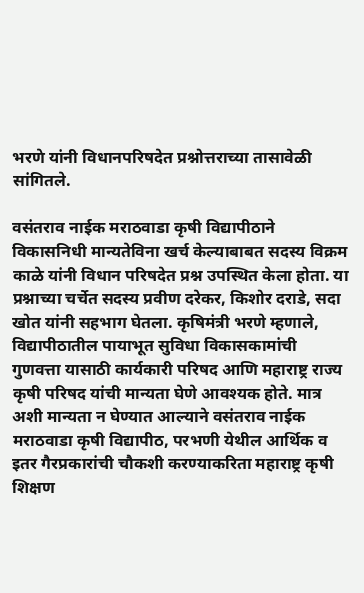भरणे यांनी विधानपरिषदेत प्रश्नोत्तराच्या तासावेळी सांगितले.

वसंतराव नाईक मराठवाडा कृषी विद्यापीठाने विकासनिधी मान्यतेविना खर्च केल्याबाबत सदस्य विक्रम काळे यांनी विधान परिषदेत प्रश्न उपस्थित केला होता. या प्रश्नाच्या चर्चेत सदस्य प्रवीण दरेकर, किशोर दराडे, सदा खोत यांनी सहभाग घेतला. कृषिमंत्री भरणे म्हणाले, विद्यापीठातील पायाभूत सुविधा विकासकामांची गुणवत्ता यासाठी कार्यकारी परिषद आणि महाराष्ट्र राज्य कृषी परिषद यांची मान्यता घेणे आवश्यक होते. मात्र अशी मान्यता न घेण्यात आल्याने वसंतराव नाईक मराठवाडा कृषी विद्यापीठ, परभणी येथील आर्थिक व इतर गैरप्रकारांची चौकशी करण्याकरिता महाराष्ट्र कृषी शिक्षण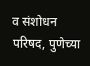व संशोधन परिषद, पुणेच्या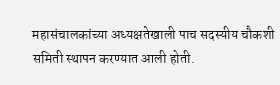महासंचालकांच्या अध्यक्षतेखाली पाच सदस्यीय चौकशी समिती स्थापन करण्यात आली होती.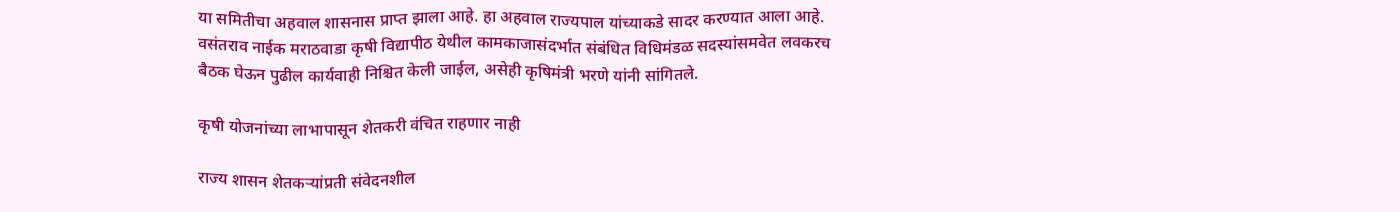या समितीचा अहवाल शासनास प्राप्त झाला आहे. हा अहवाल राज्यपाल यांच्याकडे सादर करण्यात आला आहे. वसंतराव नाईक मराठवाडा कृषी विद्यापीठ येथील कामकाजासंदर्भात संबंधित विधिमंडळ सदस्यांसमवेत लवकरच बैठक घेऊन पुढील कार्यवाही निश्चित केली जाईल, असेही कृषिमंत्री भरणे यांनी सांगितले.

कृषी योजनांच्या लाभापासून शेतकरी वंचित राहणार नाही

राज्य शासन शेतकऱ्यांप्रती संवेदनशील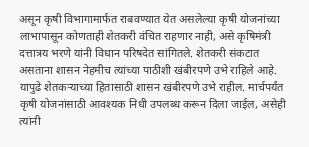असून कृषी विभागामार्फत राबवण्यात येत असलेल्या कृषी योजनांच्या लाभापासून कोणताही शेतकरी वंचित राहणार नाही, असे कृषिमंत्री दत्तात्रय भरणे यांनी विधान परिषदेत सांगितले. शेतकरी संकटात असताना शासन नेहमीच त्यांच्या पाठीशी खंबीरपणे उभे राहिले आहे. यापुढे शेतकऱ्याच्या हितासाठी शासन खंबीरपणे उभे राहील. मार्चपर्यंत कृषी योजनांसाठी आवश्यक निधी उपलब्ध करून दिला जाईल, असेही त्यांनी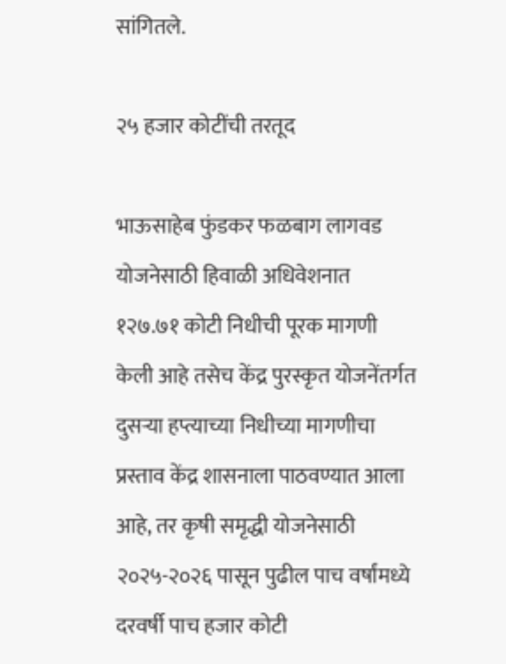सांगितले.

२५ हजार कोटींची तरतूद

भाऊसाहेब फुंडकर फळबाग लागवड योजनेसाठी हिवाळी अधिवेशनात १२७.७१ कोटी निधीची पूरक मागणी केली आहे तसेच केंद्र पुरस्कृत योजनेंतर्गत दुसऱ्या हप्त्याच्या निधीच्या मागणीचा प्रस्ताव केंद्र शासनाला पाठवण्यात आला आहे, तर कृषी समृद्धी योजनेसाठी २०२५-२०२६ पासून पुढील पाच वर्षांमध्ये दरवर्षी पाच हजार कोटी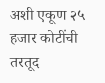अशी एकूण २५ हजार कोटींची तरतूद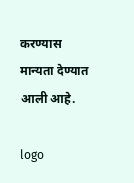करण्यास मान्यता देण्यात आली आहे.

logo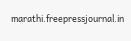marathi.freepressjournal.in